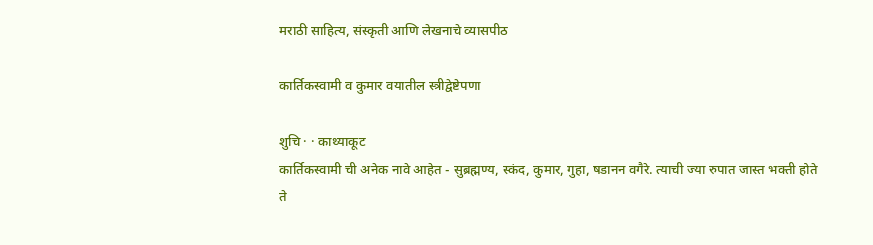मराठी साहित्य, संस्कृती आणि लेखनाचे व्यासपीठ

कार्तिकस्वामी व कुमार वयातील स्त्रीद्वेष्टेपणा

शुचि · · काथ्याकूट
कार्तिकस्वामी ची अनेक नावे आहेत - सुब्रह्मण्य, स्कंद, कुमार, गुहा, षडानन वगैरे. त्याची ज्या रुपात जास्त भक्ती होते ते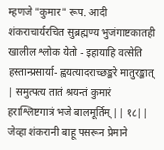म्हणजे "कुमार" रूप. आदी शंकराचार्यरचित सुब्रह्मण्य भुजंगाष्टकातही खालील श्लोक येतो - इहायाहि वत्सेति हस्तान्प्रसार्या- ह्वयत्यादराच्छङ्करे मातुरङ्कात् | समुत्पत्य तातं श्रयन्तं कुमारं हराश्लिष्टगात्रं भजे बालमूर्तिम् || १८|| जेव्हा शंकरानी बाहू पसरून प्रेमाने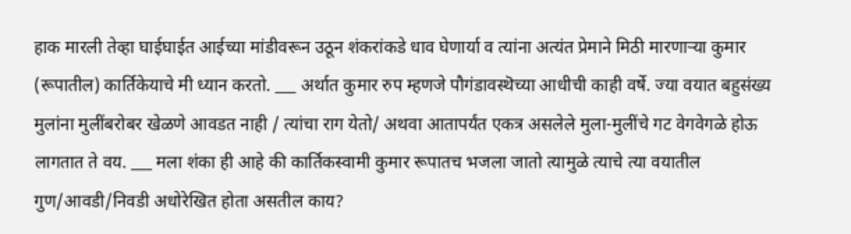हाक मारली तेव्हा घाईघाईत आईच्या मांडीवरून उठून शंकरांकडे धाव घेणार्या व त्यांना अत्यंत प्रेमाने मिठी मारणार्‍या कुमार (रूपातील) कार्तिकेयाचे मी ध्यान करतो. ___ अर्थात कुमार रुप म्हणजे पौगंडावस्थॆच्या आधीची काही वर्षे. ज्या वयात बहुसंख्य मुलांना मुलींबरोबर खेळणे आवडत नाही / त्यांचा राग येतो/ अथवा आतापर्यंत एकत्र असलेले मुला-मुलींचे गट वेगवेगळे होऊ लागतात ते वय. ___ मला शंका ही आहे की कार्तिकस्वामी कुमार रूपातच भजला जातो त्यामुळे त्याचे त्या वयातील गुण/आवडी/निवडी अधोरेखित होता असतील काय?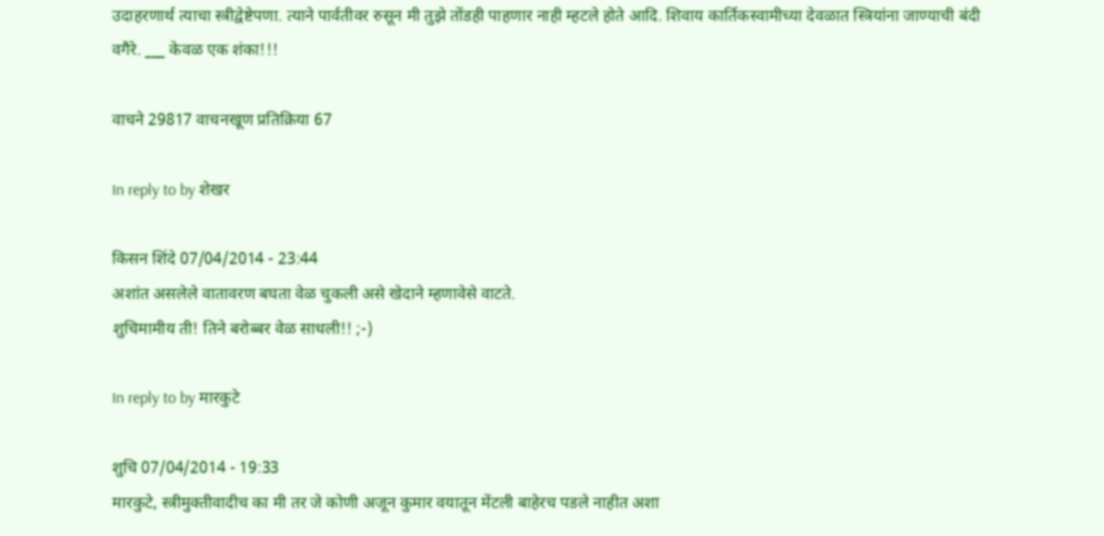उदाहरणार्थ त्याचा स्त्रीद्वेष्टेपणा. त्याने पार्वतीवर रुसून मी तुझे तोंडही पाहणार नाही म्हटले होते आदि. शिवाय कार्तिकस्वामीच्या देवळात स्त्रियांना जाण्याची बंदी वगैरे. ___ केवळ एक शंका!!!

वाचने 29817 वाचनखूण प्रतिक्रिया 67

In reply to by शेखर

किसन शिंदे 07/04/2014 - 23:44
अशांत असलेले वातावरण बघता वेळ चुकली असे खेदाने म्हणावेसे वाटते.
शुचिमामीय ती! तिने बरोब्बर वेळ साधली!! ;-)

In reply to by मारकुटे

शुचि 07/04/2014 - 19:33
मारकुटे, स्त्रीमुक्तीवादीच का मी तर जे कोणी अजून कुमार वयातून मेंटली बाहेरच पडले नाहीत अशा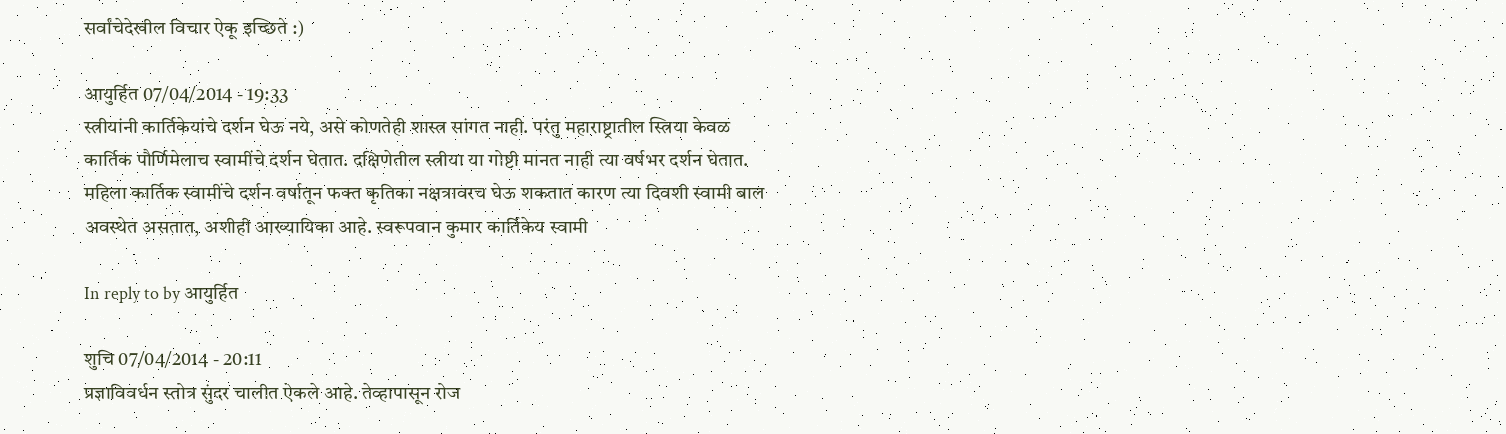सर्वांचेदेखील विचार ऐकू इच्छिते :)

आयुर्हित 07/04/2014 - 19:33
स्त्रीयांनी कार्तिकेयांचे दर्शन घेऊ नये, असे कोणतेही शास्त्र सांगत नाही. परंतु महाराष्ट्रातील स्त्रिया केवळ कार्तिक पौर्णिमेलाच स्वामींचे दर्शन घेतात. दक्षिणेतील स्त्रीया या गोष्टी मानत नाही त्या वर्षभर दर्शन घेतात. महिला कार्तिक स्वामींचे दर्शन वर्षातून फक्त कृतिका नक्षत्रावरच घेऊ शकतात कारण त्या दिवशी स्वामी बाल अवस्थेत असतात, अशीही आख्यायिका आहे. स्वरूपवान कुमार कार्तिकेय स्वामी

In reply to by आयुर्हित

शुचि 07/04/2014 - 20:11
प्रज्ञाविवर्धन स्तोत्र सुंदर चालीत ऐकले आहे. तेव्हापासून रोज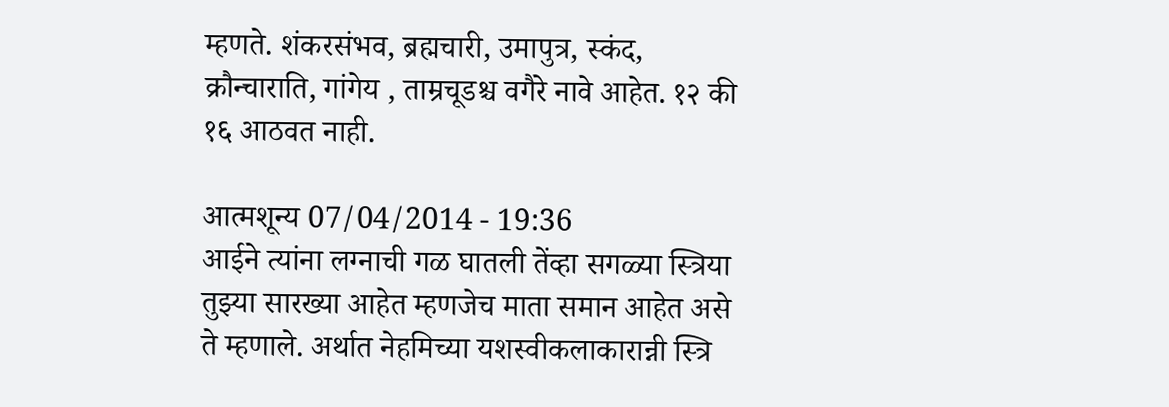म्हणते. शंकरसंभव, ब्रह्मचारी, उमापुत्र, स्कंद, क्रौन्चाराति, गांगेय , ताम्रचूडश्च वगैरे नावे आहेत. १२ की १६ आठवत नाही.

आत्मशून्य 07/04/2014 - 19:36
आईने त्यांना लग्नाची गळ घातली तेंव्हा सगळ्या स्त्रिया तुझ्या सारख्या आहेत म्हणजेच माता समान आहेत असे ते म्हणाले. अर्थात नेहमिच्या यशस्वीकलाकारान्नी स्त्रि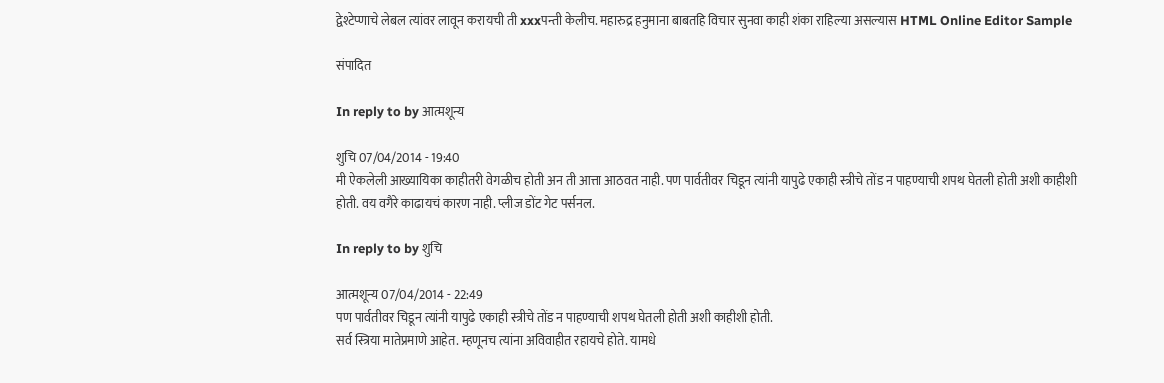द्वेश्टेप्णाचे लेबल त्यांवर लावून करायची ती xxxपन्ती केलीच. महारुद्र हनुमाना बाबतहि विचार सुनवा काही शंका राहिल्या असल्यास HTML Online Editor Sample

संपादित

In reply to by आत्मशून्य

शुचि 07/04/2014 - 19:40
मी ऐकलेली आख्यायिका काहीतरी वेगळीच होती अन ती आत्ता आठवत नाही. पण पार्वतीवर चिडून त्यांनी यापुढे एकाही स्त्रीचे तोंड न पाहण्याची शपथ घेतली होती अशी काहीशी होती. वय वगैरे काढायचं कारण नाही. प्लीज डोंट गेट पर्सनल.

In reply to by शुचि

आत्मशून्य 07/04/2014 - 22:49
पण पार्वतीवर चिडून त्यांनी यापुढे एकाही स्त्रीचे तोंड न पाहण्याची शपथ घेतली होती अशी काहीशी होती.
सर्व स्त्रिया मातेप्रमाणे आहेत. म्हणूनच त्यांना अविवाहीत रहायचे होते. यामधे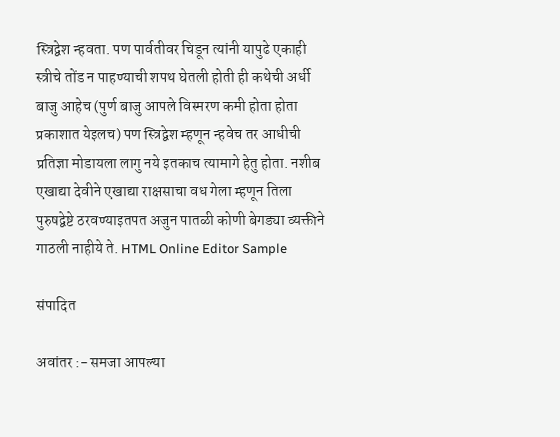स्त्रिद्वेश न्हवता. पण पार्वतीवर चिडून त्यांनी यापुढे एकाही स्त्रीचे तोंड न पाहण्याची शपथ घेतली होती ही कथेची अर्धी बाजु आहेच (पुर्ण बाजु आपले विस्मरण कमी होता होता प्रकाशात येइलच) पण स्त्रिद्वेश म्हणून न्हवेच तर आधीची प्रतिज्ञा मोडायला लागु नये इतकाच त्यामागे हेतु होता. नशीब एखाद्या देवीने एखाद्या राक्षसाचा वध गेला म्हणून तिला पुरुषद्वेष्टे ठरवण्याइतपत अजुन पातळी कोणी बेगड्या व्यक्तीने गाठली नाहीये ते. HTML Online Editor Sample

संपादित

अवांतर :- समजा आपल्या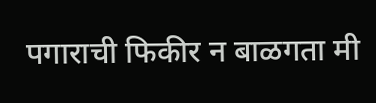पगाराची फिकीर न बाळगता मी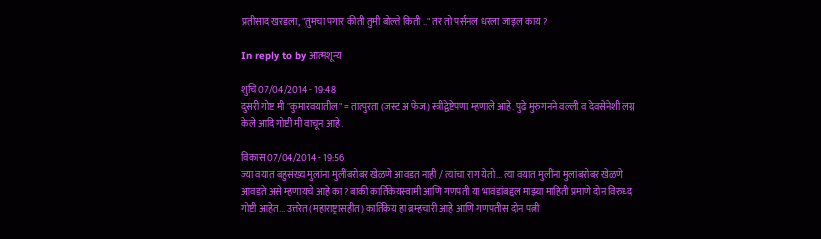प्रतीसाद खरडला, "तुमचा पगार कीती तुमी बोल्ते किती .." तर तो पर्सनल धरला जाइल काय ?

In reply to by आत्मशून्य

शुचि 07/04/2014 - 19:48
दुसरी गोष्ट मी "कुमारवयातील" = तात्पुरता (जस्ट अ फेज) स्त्रीद्वेष्टेपणा म्हणाले आहे. पुढे मुरुगनने वल्ली व देवसेनेशी लग्न केले आदि गोष्टी मी वाचून आहे.

विकास 07/04/2014 - 19:56
ज्या वयात बहुसंख्य मुलांना मुलींबरोबर खेळणे आवडत नाही / त्यांचा राग येतो... त्या वयात मुलींना मुलांबरोबर खेळणे आवडते असे म्हणायचे आहे का? बाकी कार्तिकेयस्वामी आणि गणपती या भावंडांबद्दल माझ्या माहिती प्रमाणे दोन विरुध्द गोष्टी आहेत... उत्तरेत (महाराष्ट्रासहीत) कार्तिकेय हा ब्रम्हचारी आहे आणि गणपतीस दोन पत्नी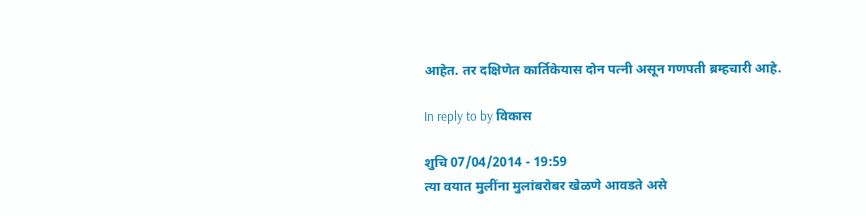आहेत. तर दक्षिणेत कार्तिकेयास दोन पत्नी असून गणपती ब्रम्हचारी आहे.

In reply to by विकास

शुचि 07/04/2014 - 19:59
त्या वयात मुलींना मुलांबरोबर खेळणे आवडते असे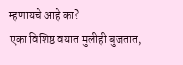म्हणायचे आहे का?
एका विशिष्ठ वयात मुलीही बुजतात,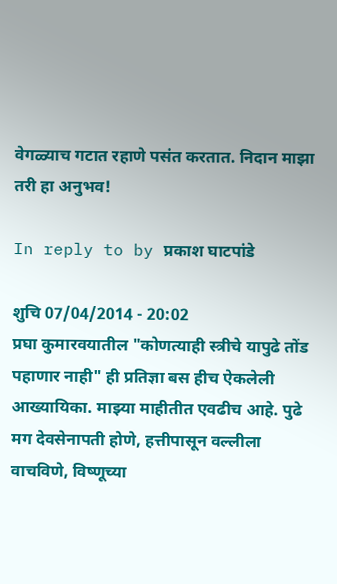वेगळ्याच गटात रहाणे पसंत करतात. निदान माझा तरी हा अनुभव!

In reply to by प्रकाश घाटपांडे

शुचि 07/04/2014 - 20:02
प्रघा कुमारवयातील "कोणत्याही स्त्रीचे यापुढे तोंड पहाणार नाही" ही प्रतिज्ञा बस हीच ऐकलेली आख्यायिका. माझ्या माहीतीत एवढीच आहे. पुढे मग देवसेनापती होणे, हत्तीपासून वल्लीला वाचविणे, विष्णूच्या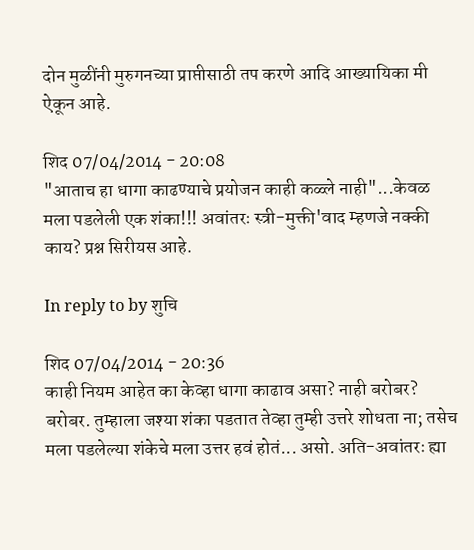दोन मुळींनी मुरुगनच्या प्राप्तीसाठी तप करणे आदि आख्यायिका मी ऐकून आहे.

शिद 07/04/2014 - 20:08
"आताच हा धागा काढण्याचे प्रयोजन काही कळ्ले नाही"...केवळ मला पडलेली एक शंका!!! अवांतरः स्त्री-मुक्ती'वाद म्हणजे नक्की काय? प्रश्न सिरीयस आहे.

In reply to by शुचि

शिद 07/04/2014 - 20:36
काही नियम आहेत का केव्हा धागा काढाव असा? नाही बरोबर?
बरोबर. तुम्हाला जश्या शंका पडतात तेव्हा तुम्ही उत्तरे शोधता ना; तसेच मला पडलेल्या शंकेचे मला उत्तर हवं होतं... असो. अति-अवांतरः ह्या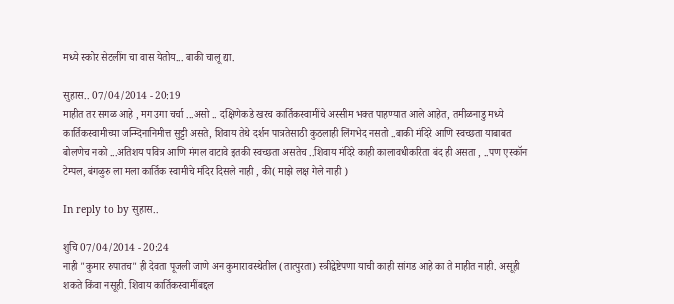मध्ये स्कोर सेटलींग चा वास येतोय... बाकी चालू द्या.

सुहास.. 07/04/2014 - 20:19
माहीत तर सगळ आहे , मग उगा चर्चा ...असो .. दक्षिणेकडे खरच कार्तिकस्वामींचे अस्सीम भक्त पाहण्यात आले आहेत, तमीळनाडु मध्ये कार्तिकस्वामीच्या जन्म्दिनानिमीत्त सुट्टी असते, शिवाय तेथे दर्शन पात्रतेसाठी कुठलाही लिंगभेद नसतो ..बाकी मंदिरे आणि स्वच्छता याबाबत बोलणेच नको ...अतिशय पवित्र आणि मंगल वाटावे इतकी स्वच्छता असतेच ..शिवाय मंदिरे काही कालावधीकरिता बंद ही असता , ..पण एस्कॉन टेम्पल, बंगळुरु ला मला कार्तिक स्वामीचे मंदिर दिसले नाही , की( माझे लक्ष गेले नाही )

In reply to by सुहास..

शुचि 07/04/2014 - 20:24
नाही "कुमार रुपातच" ही देवता पूजली जाणे अन कुमारावस्थेतील (तात्पुरता) स्त्रीद्वेष्टेपणा याची काही सांगड आहे का ते माहीत नाही. असूही शकते किंवा नसूही. शिवाय कार्तिकस्वामींबद्दल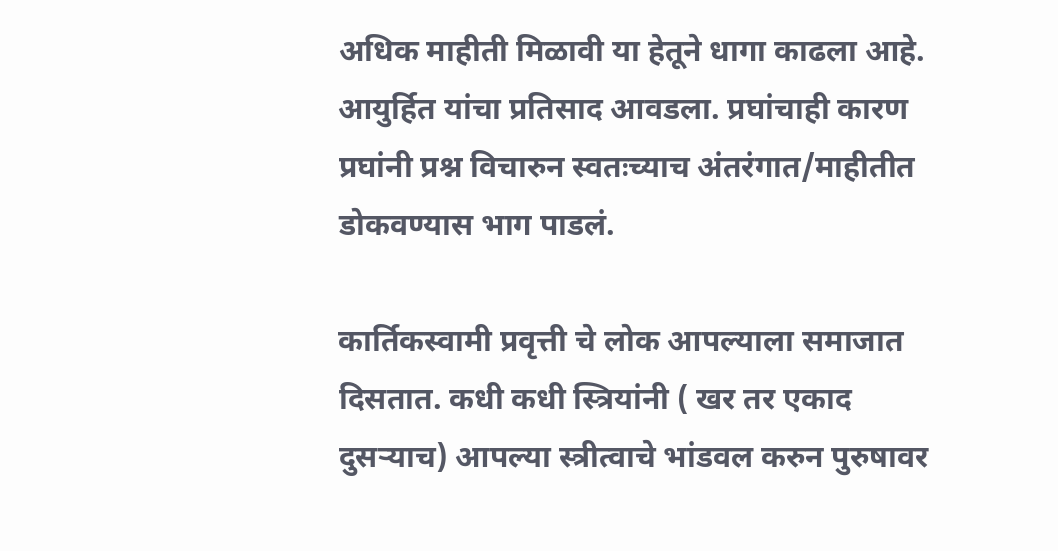अधिक माहीती मिळावी या हेतूने धागा काढला आहे. आयुर्हित यांचा प्रतिसाद आवडला. प्रघांचाही कारण प्रघांनी प्रश्न विचारुन स्वतःच्याच अंतरंगात/माहीतीत डोकवण्यास भाग पाडलं.

कार्तिकस्वामी प्रवृत्ती चे लोक आपल्याला समाजात दिसतात. कधी कधी स्त्रियांनी ( खर तर एकाद दुसर्‍याच) आपल्या स्त्रीत्वाचे भांडवल करुन पुरुषावर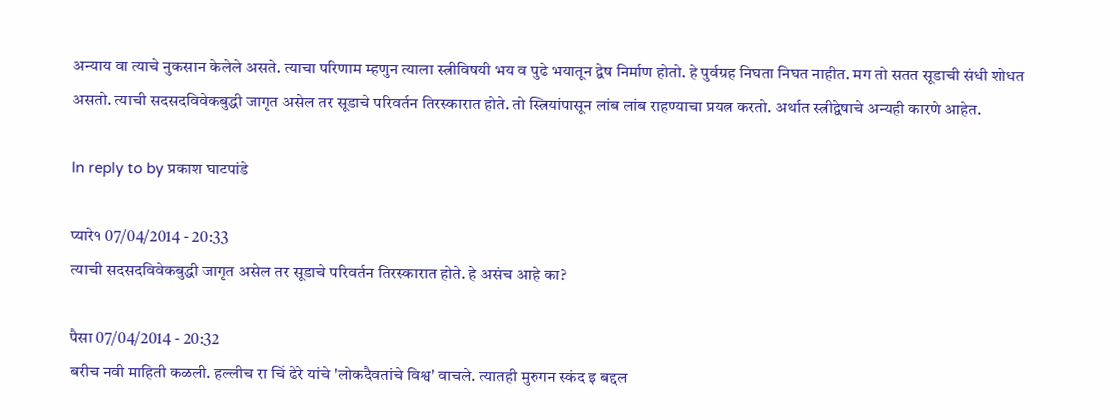अन्याय वा त्याचे नुकसान केलेले असते. त्याचा परिणाम म्हणुन त्याला स्त्रीविषयी भय व पुढे भयातून द्वेष निर्माण होतो. हे पुर्वग्रह निघता निघत नाहीत. मग तो सतत सूडाची संधी शोधत असतो. त्याची सदसदविवेकबुद्धी जागृत असेल तर सूडाचे परिवर्तन तिरस्कारात होते. तो स्त्रियांपासून लांब लांब राहण्याचा प्रयत्न करतो. अर्थात स्त्रीद्वेषाचे अन्यही कारणे आहेत.

In reply to by प्रकाश घाटपांडे

प्यारे१ 07/04/2014 - 20:33
त्याची सदसदविवेकबुद्धी जागृत असेल तर सूडाचे परिवर्तन तिरस्कारात होते. हे असंच आहे का?

पैसा 07/04/2014 - 20:32
बरीच नवी माहिती कळली. हल्लीच रा चिं ढेरे यांचे 'लोकदैवतांचे विश्व' वाचले. त्यातही मुरुगन स्कंद इ बद्दल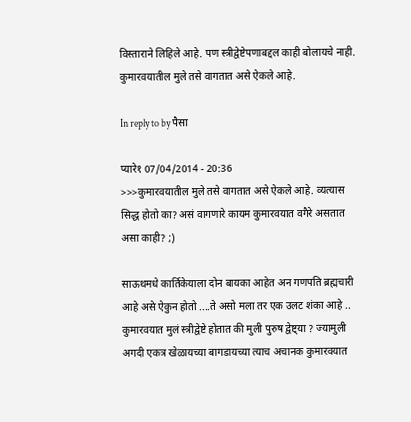विस्ताराने लिहिले आहे. पण स्त्रीद्वेष्टेपणाबद्दल काही बोलायचे नाही. कुमारवयातील मुले तसे वागतात असे ऐकले आहे.

In reply to by पैसा

प्यारे१ 07/04/2014 - 20:36
>>>कुमारवयातील मुले तसे वागतात असे ऐकले आहे. व्यत्यास सिद्ध होतो का? असं वागणारे कायम कुमारवयात वगैरे असतात असा काही? ;)

साऊथमधे कार्तिकेयाला दोन बायका आहेत अन गणपति ब्रह्मचारी आहे असे ऐकुन होतो ....ते असो मला तर एक उलट शंका आहे .. कुमारवयात मुलं स्त्रीद्वेष्टे होतात की मुली पुरुष द्वेष्ट्या ? ज्यामुली अगदी एकत्र खेळायच्या बागडायच्या त्याच अचानक कुमारवयात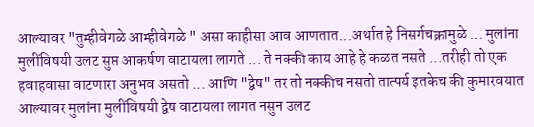आल्यावर "तुम्हीवेगळे आम्हीवेगळे " असा काहीसा आव आणतात...अर्थात हे निसर्गचक्रामुळे ... मुलांना मुलींविषयी उलट सुप्त आकर्षण वाटायला लागते ... ते नक्की काय आहे हे कळत नसते ...तरीही तो एक हवाहवासा वाटणारा अनुभव असतो ... आणि "द्वेष" तर तो नक्कीच नसतो तात्पर्य इतकेच की कुमारवयात आल्यावर मुलांना मुलींविषयी द्वेष वाटायला लागत नसुन उलट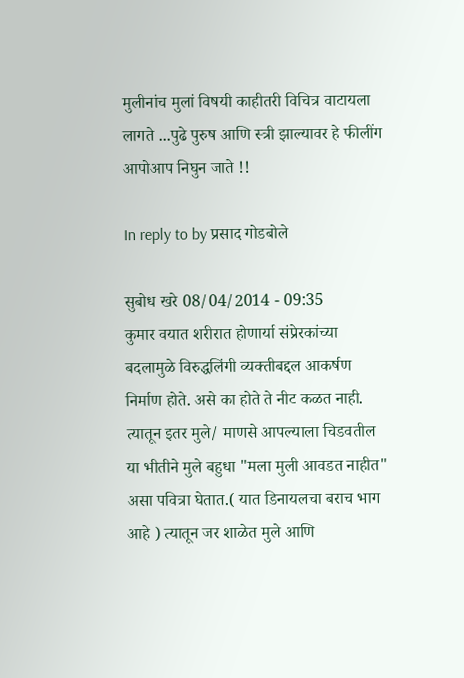मुलीनांच मुलां विषयी काहीतरी विचित्र वाटायला लागते ...पुढे पुरुष आणि स्त्री झाल्यावर हे फीलींग आपोआप निघुन जाते !!

In reply to by प्रसाद गोडबोले

सुबोध खरे 08/04/2014 - 09:35
कुमार वयात शरीरात होणार्या संप्रेरकांच्या बदलामुळे विरुद्धलिंगी व्यक्तीबद्दल आकर्षण निर्माण होते. असे का होते ते नीट कळत नाही. त्यातून इतर मुले/ माणसे आपल्याला चिडवतील या भीतीने मुले बहुधा "मला मुली आवडत नाहीत" असा पवित्रा घेतात.( यात डिनायलचा बराच भाग आहे ) त्यातून जर शाळेत मुले आणि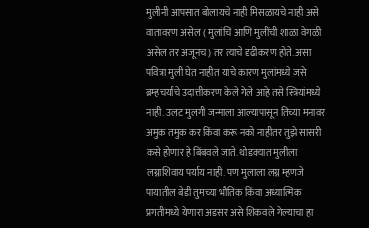मुलीनी आपसात बोलायचे नाही मिसळायचे नाही असे वातावरण असेल ( मुलांचि आणि मुलींची शाळा वेगळी असेल तर अजूनच) तर त्याचे दृढीकरण होते. असा पवित्रा मुली घेत नाहीत याचे कारण मुलांमध्ये जसे ब्रम्हचर्याचे उदात्तीकरण केले गेले आहे तसे स्त्रियांमध्ये नाही. उलट मुलगी जन्माला आल्यापासून तिच्या मनावर अमुक तमुक कर किंवा करू नको नाहीतर तुझे सासरी कसे होणार हे बिंबवले जाते. थोडक्यात मुलीला लग्नाशिवाय पर्याय नाही. पण मुलाला लग्न म्हणजे पायातील बेडी तुमच्या भौतिक किंवा अध्यात्मिक प्रगतीमध्ये येणारा अडसर असे शिकवले गेल्याचा हा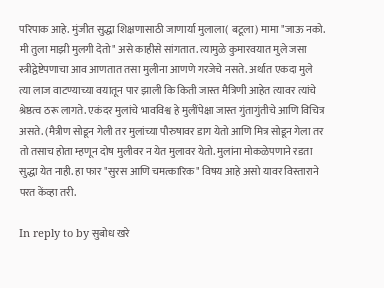परिपाक आहे. मुंजीत सुद्धा शिक्षणासाठी जाणार्या मुलाला( बटूला) मामा "जाऊ नको. मी तुला माझी मुलगी देतो" असे काहीसे सांगतात. त्यामुळे कुमारवयात मुले जसा स्त्रीद्वेष्टेपणाचा आव आणतात तसा मुलीना आणणे गरजेचे नसते. अर्थात एकदा मुले त्या लाज वाटण्याच्या वयातून पार झाली कि किती जास्त मैत्रिणी आहेत त्यावर त्यांचे श्रेष्ठत्व ठरू लागते. एकंदर मुलांचे भावविश्व हे मुलींपेक्षा जास्त गुंतागुंतीचे आणि विचित्र असते. (मैत्रीण सोडून गेली तर मुलांच्या पौरुषावर डाग येतो आणि मित्र सोडून गेला तर तो तसाच होता म्हणून दोष मुलीवर न येत मुलावर येतो. मुलांना मोकळेपणाने रडता सुद्धा येत नाही. हा फार "सुरस आणि चमत्कारिक" विषय आहे असो यावर विस्ताराने परत केंव्हा तरी.

In reply to by सुबोध खरे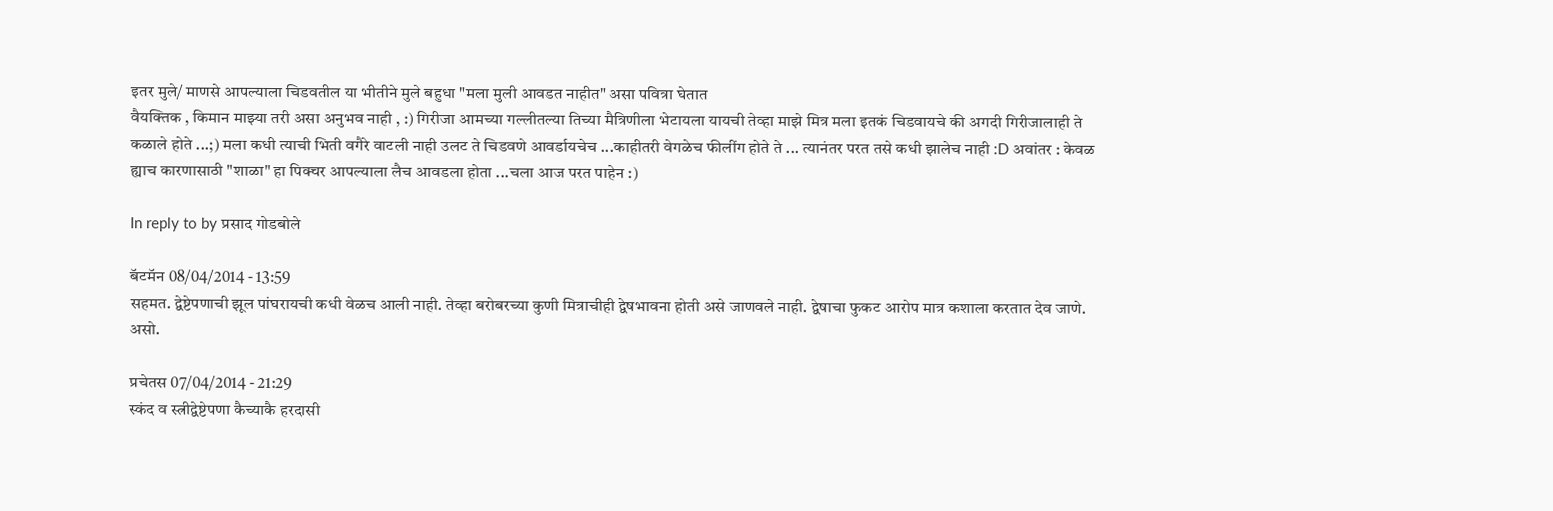इतर मुले/ माणसे आपल्याला चिडवतील या भीतीने मुले बहुधा "मला मुली आवडत नाहीत" असा पवित्रा घेतात
वैयक्तिक , किमान माझ्या तरी असा अनुभव नाही , :) गिरीजा आमच्या गल्लीतल्या तिच्या मैत्रिणीला भेटायला यायची तेव्हा माझे मित्र मला इतकं चिडवायचे की अगदी गिरीजालाही ते कळाले होते ...;) मला कधी त्याची भिती वगैरे वाटली नाही उलट ते चिडवणे आवर्डायचेच ...काहीतरी वेगळेच फीलींग होते ते ... त्यानंतर परत तसे कधी झालेच नाही :D अवांतर : केवळ ह्याच कारणासाठी "शाळा" हा पिक्चर आपल्याला लैच आवडला होता ...चला आज परत पाहेन :)

In reply to by प्रसाद गोडबोले

बॅटमॅन 08/04/2014 - 13:59
सहमत. द्वेष्टेपणाची झूल पांघरायची कधी वेळच आली नाही. तेव्हा बरोबरच्या कुणी मित्राचीही द्वेषभावना होती असे जाणवले नाही. द्वेषाचा फुकट आरोप मात्र कशाला करतात देव जाणे. असो.

प्रचेतस 07/04/2014 - 21:29
स्कंद व स्त्रीद्वेष्टेपणा कैच्याकै हरदासी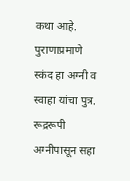कथा आहे. पुराणाप्रमाणे स्कंद हा अग्नी व स्वाहा यांचा पुत्र. रूद्ररूपी अग्नीपासून सहा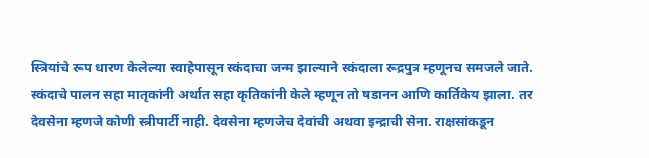स्त्रियांचे रूप धारण केलेल्या स्वाहेपासून स्कंदाचा जन्म झाल्याने स्कंदाला रूद्रपुत्र म्हणूनच समजले जाते. स्कंदाचे पालन सहा मातृकांनी अर्थात सहा कृतिकांनी केले म्हणून तो षडानन आणि कार्तिकेय झाला. तर देवसेना म्हणजे कोणी स्त्रीपार्टी नाही. देवसेना म्हणजेच देवांची अथवा इन्द्राची सेना. राक्षसांकडून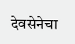देवसेनेचा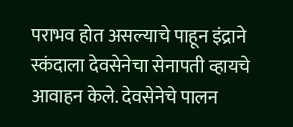पराभव होत असल्याचे पाहून इंद्राने स्कंदाला देवसेनेचा सेनापती व्हायचे आवाहन केले. देवसेनेचे पालन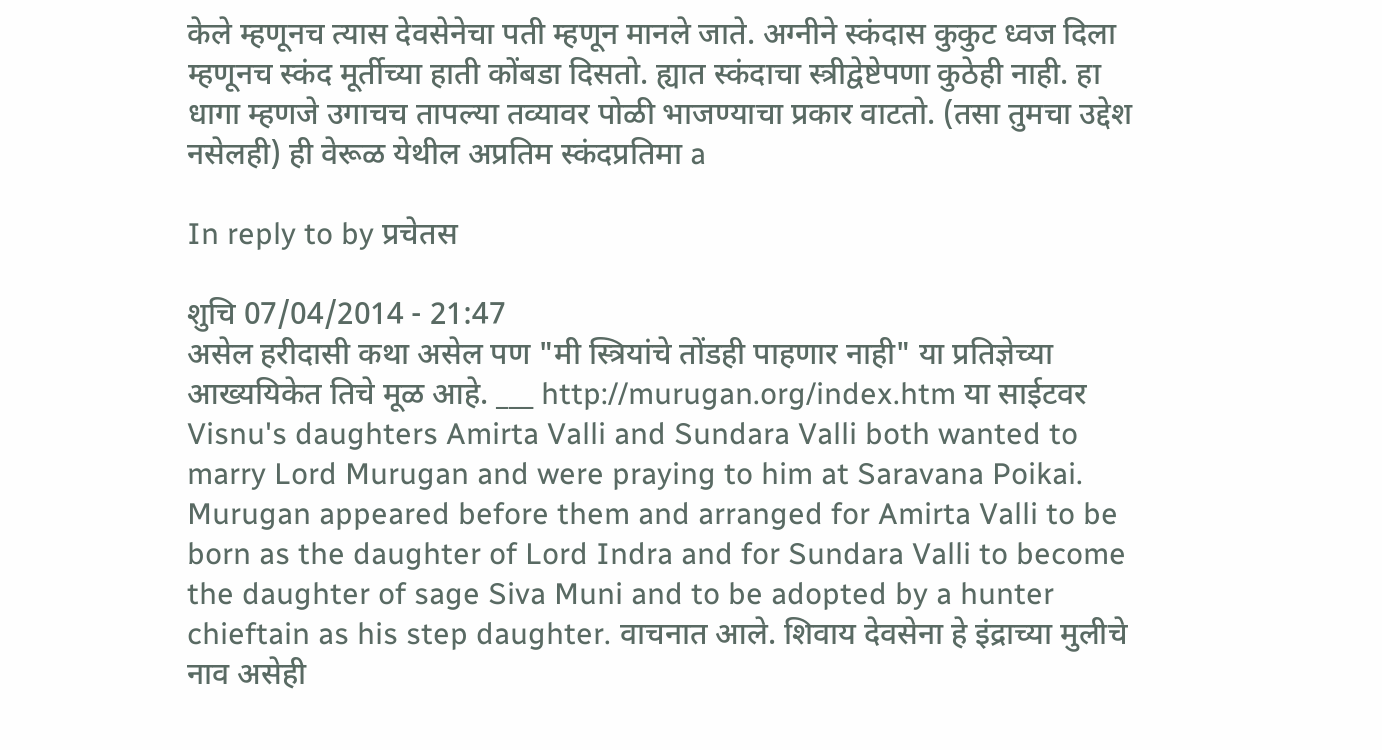केले म्हणूनच त्यास देवसेनेचा पती म्हणून मानले जाते. अग्नीने स्कंदास कुकुट ध्वज दिला म्हणूनच स्कंद मूर्तीच्या हाती कोंबडा दिसतो. ह्यात स्कंदाचा स्त्रीद्वेष्टेपणा कुठेही नाही. हा धागा म्हणजे उगाचच तापल्या तव्यावर पोळी भाजण्याचा प्रकार वाटतो. (तसा तुमचा उद्देश नसेलही) ही वेरूळ येथील अप्रतिम स्कंदप्रतिमा a

In reply to by प्रचेतस

शुचि 07/04/2014 - 21:47
असेल हरीदासी कथा असेल पण "मी स्त्रियांचे तोंडही पाहणार नाही" या प्रतिज्ञेच्या आख्ययिकेत तिचे मूळ आहे. ___ http://murugan.org/index.htm या साईटवर Visnu's daughters Amirta Valli and Sundara Valli both wanted to marry Lord Murugan and were praying to him at Saravana Poikai. Murugan appeared before them and arranged for Amirta Valli to be born as the daughter of Lord Indra and for Sundara Valli to become the daughter of sage Siva Muni and to be adopted by a hunter chieftain as his step daughter. वाचनात आले. शिवाय देवसेना हे इंद्राच्या मुलीचे नाव असेही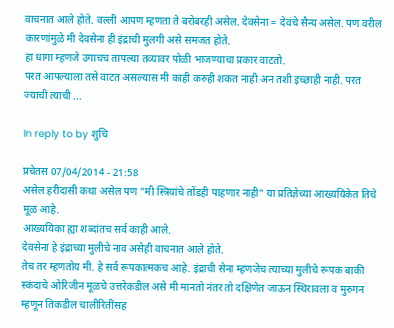वाचनात आले होते. वल्ली आपण म्हणता ते बरोबरही असेल. देवसेना = देवंचे सैन्य असेल. पण वरील कारणांमुळे मी देवसेना ही इंद्राची मुलगी असे समजत होते.
हा धागा म्हणजे उगाचच तापल्या तव्यावर पोळी भाजण्याचा प्रकार वाटतो.
परत आपल्याला तसे वाटत असल्यास मी काही करुही शकत नाही अन तशी इच्छाही नाही. परत ज्याची त्याची ...

In reply to by शुचि

प्रचेतस 07/04/2014 - 21:58
असेल हरीदासी कथा असेल पण "मी स्त्रियांचे तोंडही पाहणार नाही" या प्रतिज्ञेच्या आख्ययिकेत तिचे मूळ आहे.
आख्ययिका ह्या शब्दांतच सर्व काही आले.
देवसेना हे इंद्राच्या मुलीचे नाव असेही वाचनात आले होते.
तेच तर म्हणतोय मी. हे सर्व रूपकात्मकच आहे. इंद्राची सेना म्हणजेच त्याच्या मुलीचे रूपक बाकी स्कंदाचे ओरिजीन मूळचे उत्तरेकडील असे मी मानतो नंतर तो दक्षिणेत जाऊन स्थिरावला व मुरुगन म्हणून तिकडील चालीरितींसह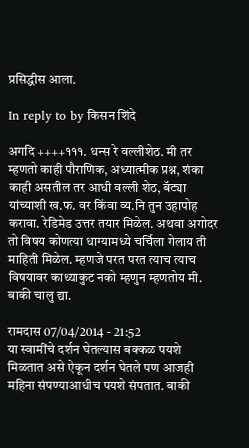प्रसिद्धीस आला.

In reply to by किसन शिंदे

अगदि ++++१११. धन्स रे वल्लीशेठ. मी तर म्हणतो काही पौराणिक, अध्यात्मीक प्रश्न, शंका काही असतील तर आधी वल्ली शेठ, बॅट्या यांच्याशी ख.फ. वर किंवा व्य.नि तुन उहापोह करावा. रेडिमेड उत्तर तयार मिळेल. अथवा अगोदर तो विषय कोणत्या धाग्यामध्ये चर्चिला गेलाय ती माहिती मिळेल. म्हणजे परत परत त्याच त्याच विषयावर काथ्याकुट नको म्हणुन म्हणतोय मी. बाकी चालु द्या.

रामदास 07/04/2014 - 21:52
या स्वामींचे दर्शन घेतल्यास बक्कळ पयशे मिळतात असे ऐकून दर्शन घेतले पण आजही महिना संपण्याआधीच पयशे संपतात. बाकी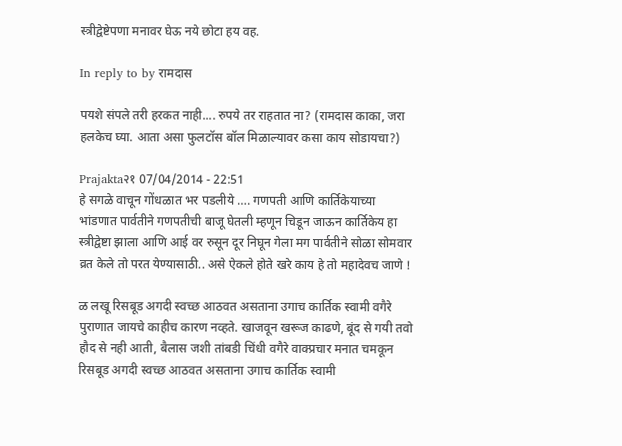स्त्रीद्वेष्टेपणा मनावर घेऊ नये छोटा हय वह.

In reply to by रामदास

पयशे संपले तरी हरकत नाही.... रुपये तर राहतात ना? (रामदास काका, जरा हलकेच घ्या. आता असा फुलटॉस बॉल मिळाल्यावर कसा काय सोडायचा?)

Prajakta२१ 07/04/2014 - 22:51
हे सगळे वाचून गोंधळात भर पडलीये …. गणपती आणि कार्तिकेयाच्या भांडणात पार्वतीने गणपतीची बाजू घेतली म्हणून चिडून जाऊन कार्तिकेय हा स्त्रीद्वेष्टा झाला आणि आई वर रुसून दूर निघून गेला मग पार्वतीने सोळा सोमवार व्रत केले तो परत येण्यासाठी.. असे ऐकले होते खरे काय हे तो महादेवच जाणे !

ळ लखू रिसबूड अगदी स्वच्छ आठवत असताना उगाच कार्तिक स्वामी वगैरे पुराणात जायचे काहीच कारण नव्हते. खाजवून खरूज काढणे, बूंद से गयी तवो हौद से नही आती, बैलास जशी तांबडी चिंधी वगैरे वाक्प्रचार मनात चमकून रिसबूड अगदी स्वच्छ आठवत असताना उगाच कार्तिक स्वामी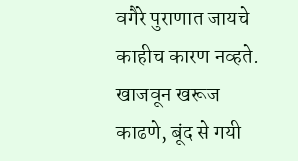वगैरे पुराणात जायचे काहीच कारण नव्हते. खाजवून खरूज काढणे, बूंद से गयी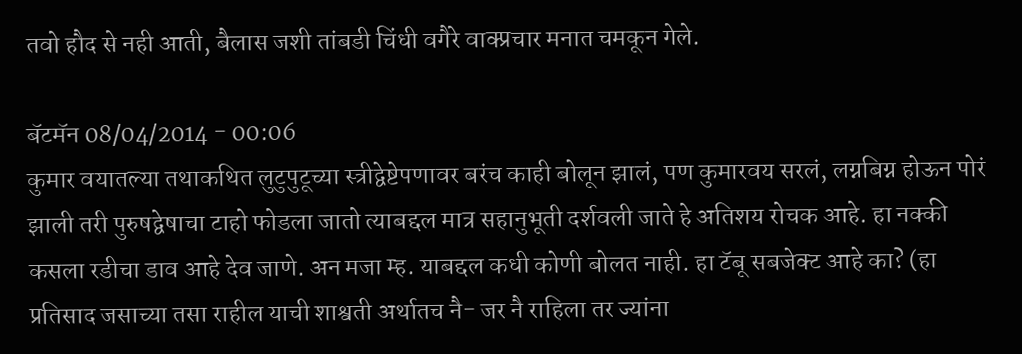तवो हौद से नही आती, बैलास जशी तांबडी चिंधी वगैरे वाक्प्रचार मनात चमकून गेले.

बॅटमॅन 08/04/2014 - 00:06
कुमार वयातल्या तथाकथित लुटुपुटूच्या स्त्रीद्वेष्टेपणावर बरंच काही बोलून झालं, पण कुमारवय सरलं, लग्नबिग्न होऊन पोरं झाली तरी पुरुषद्वेषाचा टाहो फोडला जातो त्याबद्दल मात्र सहानुभूती दर्शवली जाते हे अतिशय रोचक आहे. हा नक्की कसला रडीचा डाव आहे देव जाणे. अन मजा म्ह. याबद्दल कधी कोणी बोलत नाही. हा टॅबू सबजेक्ट आहे का? (हा प्रतिसाद जसाच्या तसा राहील याची शाश्वती अर्थातच नै- जर नै राहिला तर ज्यांना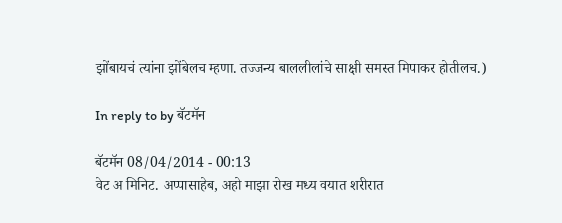झोंबायचं त्यांना झोंबेलच म्हणा. तज्जन्य बाललीलांचे साक्षी समस्त मिपाकर होतीलच.)

In reply to by बॅटमॅन

बॅटमॅन 08/04/2014 - 00:13
वेट अ मिनिट. अप्पासाहेब, अहो माझा रोख मध्य वयात शरीरात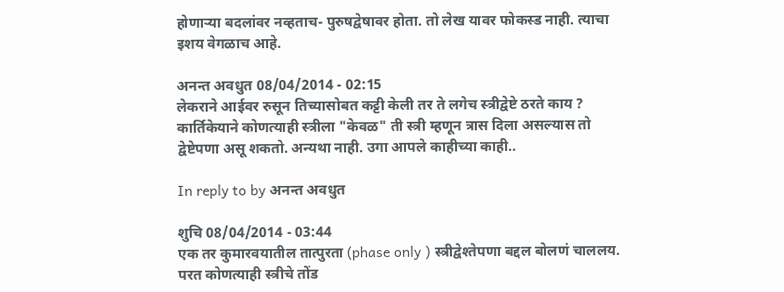होणार्‍या बदलांवर नव्हताच- पुरुषद्वेषावर होता. तो लेख यावर फोकस्ड नाही. त्याचा इशय वेगळाच आहे.

अनन्त अवधुत 08/04/2014 - 02:15
लेकराने आईवर रुसून तिच्यासोबत कट्टी केली तर ते लगेच स्त्रीद्वेष्टे ठरते काय ? कार्तिकेयाने कोणत्याही स्त्रीला "केवळ" ती स्त्री म्हणून त्रास दिला असल्यास तो द्वेष्टेपणा असू शकतो. अन्यथा नाही. उगा आपले काहीच्या काही..

In reply to by अनन्त अवधुत

शुचि 08/04/2014 - 03:44
एक तर कुमारवयातील तात्पुरता (phase only ) स्त्रीद्वेश्तेपणा बद्दल बोलणं चाललय. परत कोणत्याही स्त्रीचे तोंड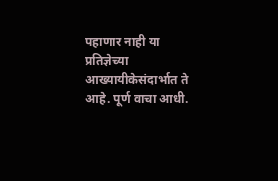पहाणार नाही या प्रतिज्ञेच्या आख्यायीकेसंदार्भात ते आहे. पूर्ण वाचा आधी.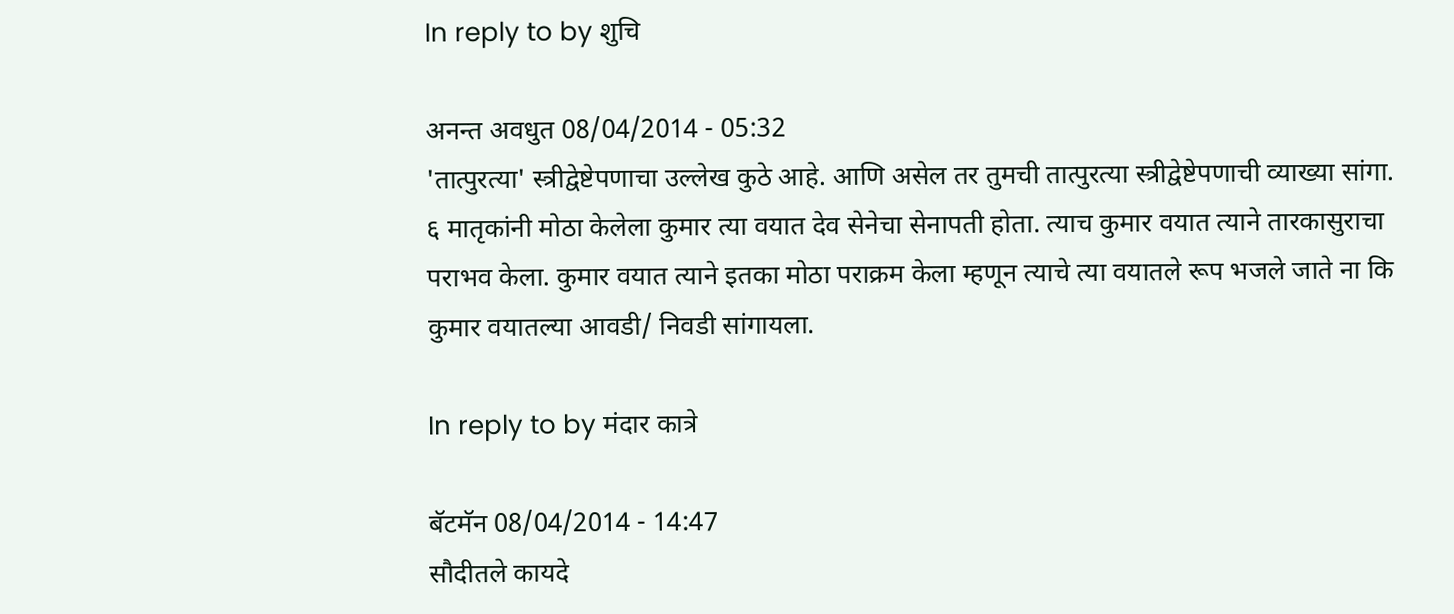In reply to by शुचि

अनन्त अवधुत 08/04/2014 - 05:32
'तात्पुरत्या' स्त्रीद्वेष्टेपणाचा उल्लेख कुठे आहे. आणि असेल तर तुमची तात्पुरत्या स्त्रीद्वेष्टेपणाची व्याख्या सांगा. ६ मातृकांनी मोठा केलेला कुमार त्या वयात देव सेनेचा सेनापती होता. त्याच कुमार वयात त्याने तारकासुराचा पराभव केला. कुमार वयात त्याने इतका मोठा पराक्रम केला म्हणून त्याचे त्या वयातले रूप भजले जाते ना कि कुमार वयातल्या आवडी/ निवडी सांगायला.

In reply to by मंदार कात्रे

बॅटमॅन 08/04/2014 - 14:47
सौदीतले कायदे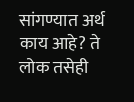सांगण्यात अर्थ काय आहे? ते लोक तसेही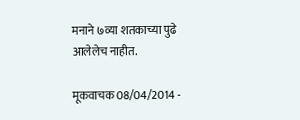मनाने ७व्या शतकाच्या पुढे आलेलेच नाहीत.

मूकवाचक 08/04/2014 -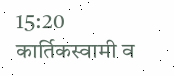15:20
कार्तिकस्वामी व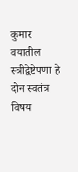कुमार वयातील स्त्रीद्वेष्टेपणा हे दोन स्वतंत्र विषय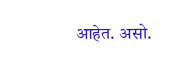आहेत. असो.